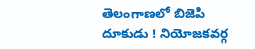తెలంగాణలో బిజెపి దూకుడు ! నియోజకవర్గ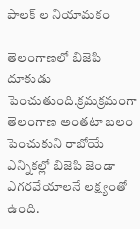పాలక్ ల నియామకం

తెలంగాణలో బిజెపి దూకుడు పెంచుతుంది.క్రమక్రమంగా తెలంగాణ అంతటా బలం పెంచుకుని రాబోయే ఎన్నికల్లో బిజెపి జెండా ఎగరవేయాలనే లక్ష్యంతో ఉంది.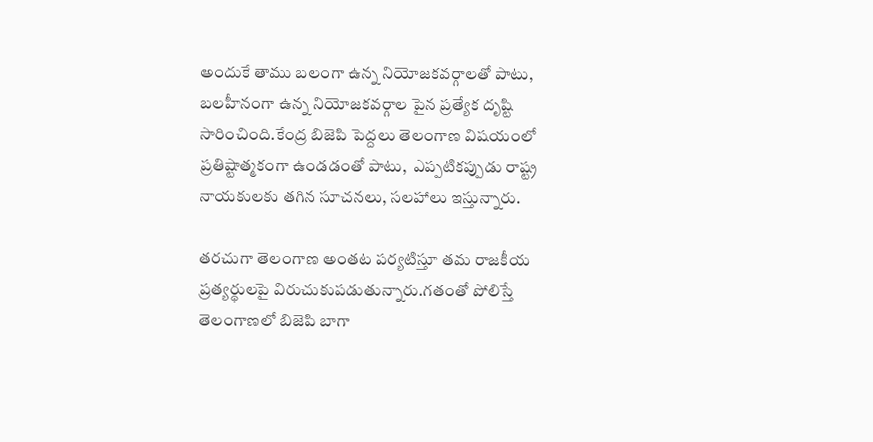అందుకే తాము బలంగా ఉన్న నియోజకవర్గాలతో పాటు,  బలహీనంగా ఉన్న నియోజకవర్గాల పైన ప్రత్యేక దృష్టి సారించింది.కేంద్ర బిజెపి పెద్దలు తెలంగాణ విషయంలో ప్రతిష్టాత్మకంగా ఉండడంతో పాటు,  ఎప్పటికప్పుడు రాష్ట్ర నాయకులకు తగిన సూచనలు, సలహాలు ఇస్తున్నారు.

తరచుగా తెలంగాణ అంతట పర్యటిస్తూ తమ రాజకీయ ప్రత్యర్థులపై విరుచుకుపడుతున్నారు.గతంతో పోలిస్తే తెలంగాణలో బిజెపి బాగా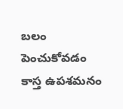బలం పెంచుకోవడం కాస్త ఉపశమనం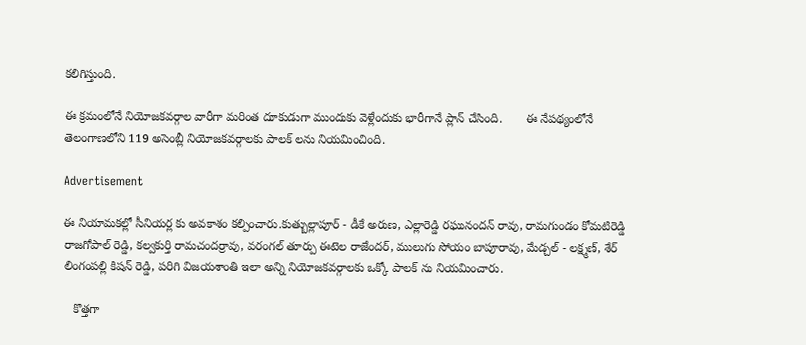కలిగిస్తుంది.

ఈ క్రమంలోనే నియోజకవర్గాల వారీగా మరింత దూకుడుగా ముందుకు వెళ్లేందుకు భారీగానే ప్లాన్ చేసింది.       ఈ నేపథ్యంలోనే తెలంగాణలోని 119 అసెంబ్లీ నియోజకవర్గాలకు పాలక్ లను నియమించింది.

Advertisement

ఈ నియామకల్లో సీనియర్ల కు అవకాశం కల్పించారు.కుత్బుల్లాపూర్ - డీకే అరుణ, ఎల్లారెడ్డి రఘునందన్ రావు, రామగుండం కోమటిరెడ్డి రాజగోపాల్ రెడ్డి, కల్వకుర్తి రామచందర్రావు, వరంగల్ తూర్పు ఈటెల రాజేందర్, ములుగు సోయం బాపూరావు, మేడ్చల్ - లక్ష్మణ్, శేర్ లింగంపల్లి కిషన్ రెడ్డి, పరిగి విజయశాంతి ఇలా అన్ని నియోజకవర్గాలకు ఒక్కో పాలక్ ను నియమించారు.

   కొత్తగా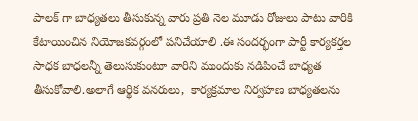పాలక్ గా బాధ్యతలు తీసుకున్న వారు ప్రతి నెల మూడు రోజులు పాటు వారికి కేటాయించిన నియోజకవర్గంలో పనిచేయాలి .ఈ సందర్భంగా పార్టీ కార్యకర్తల సాధక బాధలన్నీ తెలుసుకుంటూ వారిని ముందుకు నడిపించే బాధ్యత తీసుకోవాలి.అలాగే ఆర్థిక వనరులు,  కార్యక్రమాల నిర్వహణ బాధ్యతలను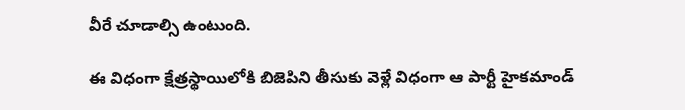వీరే చూడాల్సి ఉంటుంది.

ఈ విధంగా క్షేత్రస్థాయిలోకి బిజెపిని తీసుకు వెళ్లే విధంగా ఆ పార్టీ హైకమాండ్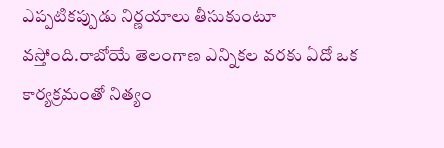ఎప్పటికప్పుడు నిర్ణయాలు తీసుకుంటూ వస్తోంది.రాబోయే తెలంగాణ ఎన్నికల వరకు ఏదో ఒక కార్యక్రమంతో నిత్యం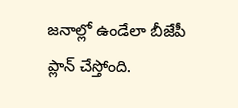జనాల్లో ఉండేలా బీజేపీ ప్లాన్ చేస్తోంది.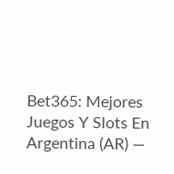Bet365: Mejores Juegos Y Slots En Argentina (AR) —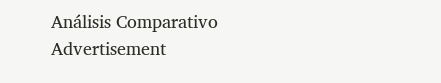Análisis Comparativo
Advertisement